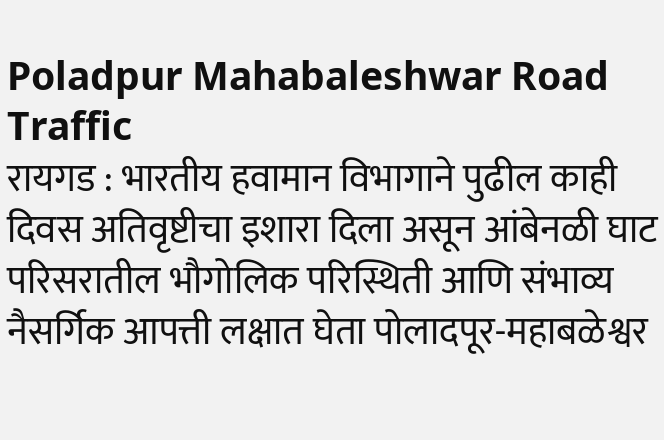Poladpur Mahabaleshwar Road Traffic
रायगड : भारतीय हवामान विभागाने पुढील काही दिवस अतिवृष्टीचा इशारा दिला असून आंबेनळी घाट परिसरातील भौगोलिक परिस्थिती आणि संभाव्य नैसर्गिक आपत्ती लक्षात घेता पोलादपूर-महाबळेश्वर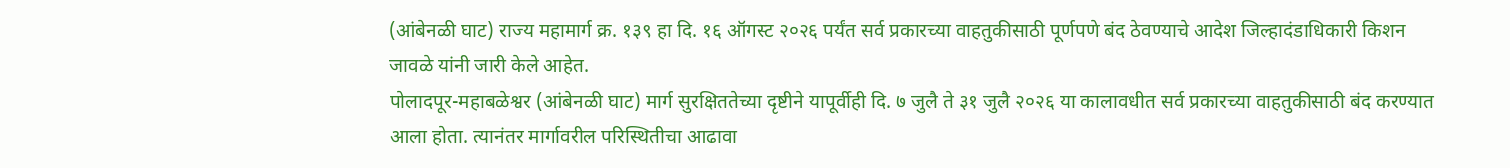(आंबेनळी घाट) राज्य महामार्ग क्र. १३९ हा दि. १६ ऑगस्ट २०२६ पर्यंत सर्व प्रकारच्या वाहतुकीसाठी पूर्णपणे बंद ठेवण्याचे आदेश जिल्हादंडाधिकारी किशन जावळे यांनी जारी केले आहेत.
पोलादपूर-महाबळेश्वर (आंबेनळी घाट) मार्ग सुरक्षिततेच्या दृष्टीने यापूर्वीही दि. ७ जुलै ते ३१ जुलै २०२६ या कालावधीत सर्व प्रकारच्या वाहतुकीसाठी बंद करण्यात आला होता. त्यानंतर मार्गावरील परिस्थितीचा आढावा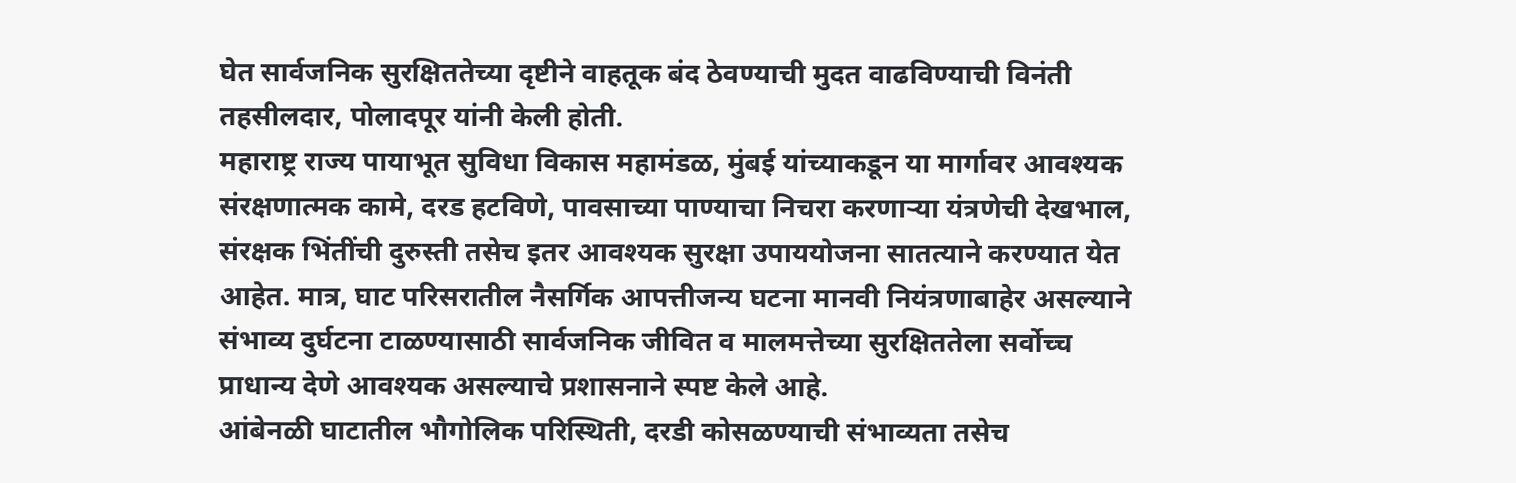घेत सार्वजनिक सुरक्षिततेच्या दृष्टीने वाहतूक बंद ठेवण्याची मुदत वाढविण्याची विनंती तहसीलदार, पोलादपूर यांनी केली होती.
महाराष्ट्र राज्य पायाभूत सुविधा विकास महामंडळ, मुंबई यांच्याकडून या मार्गावर आवश्यक संरक्षणात्मक कामे, दरड हटविणे, पावसाच्या पाण्याचा निचरा करणाऱ्या यंत्रणेची देखभाल, संरक्षक भिंतींची दुरुस्ती तसेच इतर आवश्यक सुरक्षा उपाययोजना सातत्याने करण्यात येत आहेत. मात्र, घाट परिसरातील नैसर्गिक आपत्तीजन्य घटना मानवी नियंत्रणाबाहेर असल्याने संभाव्य दुर्घटना टाळण्यासाठी सार्वजनिक जीवित व मालमत्तेच्या सुरक्षिततेला सर्वोच्च प्राधान्य देणे आवश्यक असल्याचे प्रशासनाने स्पष्ट केले आहे.
आंबेनळी घाटातील भौगोलिक परिस्थिती, दरडी कोसळण्याची संभाव्यता तसेच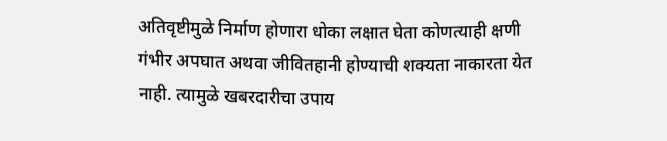अतिवृष्टीमुळे निर्माण होणारा धोका लक्षात घेता कोणत्याही क्षणी गंभीर अपघात अथवा जीवितहानी होण्याची शक्यता नाकारता येत नाही. त्यामुळे खबरदारीचा उपाय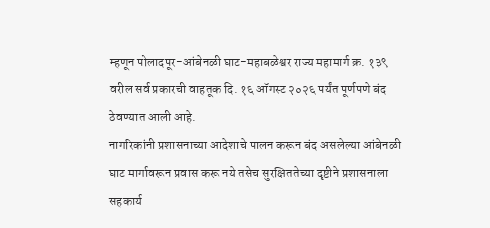म्हणून पोलादपूर-आंबेनळी घाट-महाबळेश्वर राज्य महामार्ग क्र. १३९ वरील सर्व प्रकारची वाहतूक दि. १६ ऑगस्ट २०२६ पर्यंत पूर्णपणे बंद ठेवण्यात आली आहे.
नागरिकांनी प्रशासनाच्या आदेशाचे पालन करून बंद असलेल्या आंबेनळी घाट मार्गावरून प्रवास करू नये तसेच सुरक्षिततेच्या दृष्टीने प्रशासनाला सहकार्य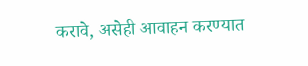करावे, असेही आवाहन करण्यात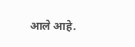आले आहे.